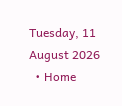Tuesday, 11 August 2026
  • Home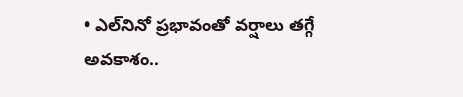• ఎల్‌నినో ప్రభావంతో వర్షాలు తగ్గే అవకాశం..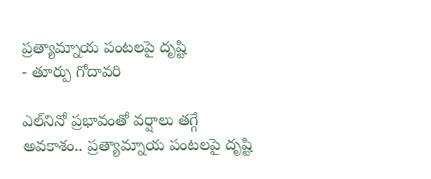ప్రత్యామ్నాయ పంటలపై దృష్టి
- తూర్పు గోదావరి

ఎల్‌నినో ప్రభావంతో వర్షాలు తగ్గే అవకాశం.. ప్రత్యామ్నాయ పంటలపై దృష్టి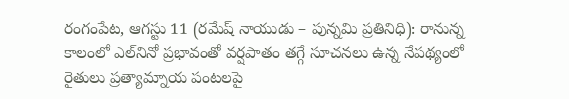రంగంపేట, ఆగస్టు 11 (రమేష్ నాయుడు – పున్నమి ప్రతినిధి): రానున్న కాలంలో ఎల్‌నినో ప్రభావంతో వర్షపాతం తగ్గే సూచనలు ఉన్న నేపథ్యంలో రైతులు ప్రత్యామ్నాయ పంటలపై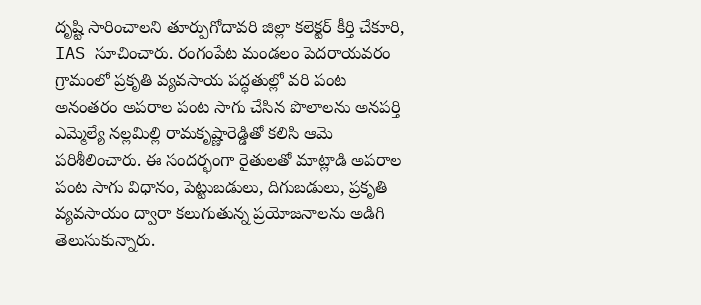దృష్టి సారించాలని తూర్పుగోదావరి జిల్లా కలెక్టర్ కీర్తి చేకూరి, IAS సూచించారు. రంగంపేట మండలం పెదరాయవరం గ్రామంలో ప్రకృతి వ్యవసాయ పద్ధతుల్లో వరి పంట అనంతరం అపరాల పంట సాగు చేసిన పొలాలను అనపర్తి ఎమ్మెల్యే నల్లమిల్లి రామకృష్ణారెడ్డితో కలిసి ఆమె పరిశీలించారు. ఈ సందర్భంగా రైతులతో మాట్లాడి అపరాల పంట సాగు విధానం, పెట్టుబడులు, దిగుబడులు, ప్రకృతి వ్యవసాయం ద్వారా కలుగుతున్న ప్రయోజనాలను అడిగి తెలుసుకున్నారు.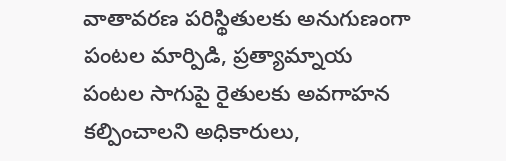వాతావరణ పరిస్థితులకు అనుగుణంగా పంటల మార్పిడి, ప్రత్యామ్నాయ పంటల సాగుపై రైతులకు అవగాహన కల్పించాలని అధికారులు,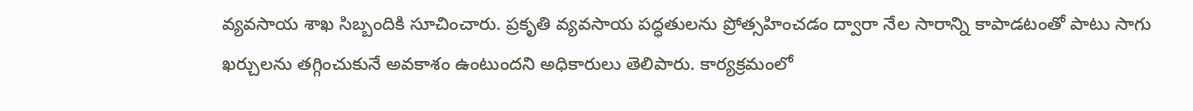వ్యవసాయ శాఖ సిబ్బందికి సూచించారు. ప్రకృతి వ్యవసాయ పద్ధతులను ప్రోత్సహించడం ద్వారా నేల సారాన్ని కాపాడటంతో పాటు సాగు ఖర్చులను తగ్గించుకునే అవకాశం ఉంటుందని అధికారులు తెలిపారు. కార్యక్రమంలో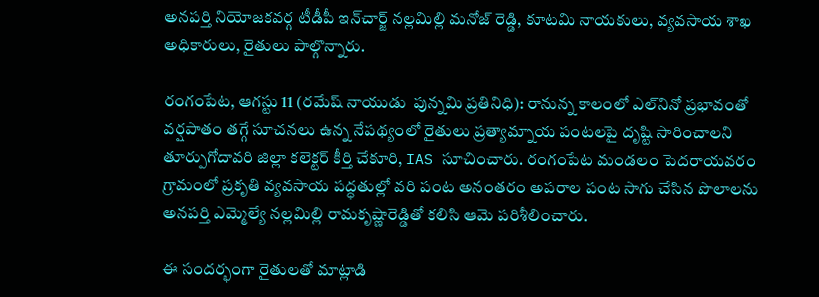అనపర్తి నియోజకవర్గ టీడీపీ ఇన్‌చార్జ్ నల్లమిల్లి మనోజ్ రెడ్డి, కూటమి నాయకులు, వ్యవసాయ శాఖ అధికారులు, రైతులు పాల్గొన్నారు.

రంగంపేట, ఆగస్టు 11 (రమేష్ నాయుడు  పున్నమి ప్రతినిధి): రానున్న కాలంలో ఎల్‌నినో ప్రభావంతో వర్షపాతం తగ్గే సూచనలు ఉన్న నేపథ్యంలో రైతులు ప్రత్యామ్నాయ పంటలపై దృష్టి సారించాలని తూర్పుగోదావరి జిల్లా కలెక్టర్ కీర్తి చేకూరి, IAS సూచించారు. రంగంపేట మండలం పెదరాయవరం గ్రామంలో ప్రకృతి వ్యవసాయ పద్ధతుల్లో వరి పంట అనంతరం అపరాల పంట సాగు చేసిన పొలాలను అనపర్తి ఎమ్మెల్యే నల్లమిల్లి రామకృష్ణారెడ్డితో కలిసి ఆమె పరిశీలించారు.

ఈ సందర్భంగా రైతులతో మాట్లాడి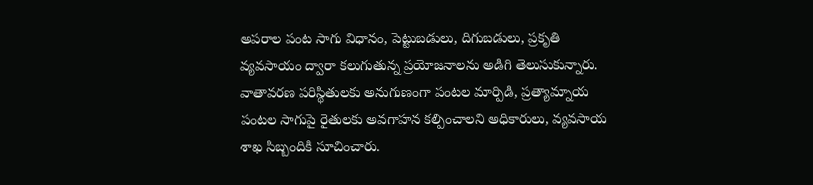అపరాల పంట సాగు విధానం, పెట్టుబడులు, దిగుబడులు, ప్రకృతి వ్యవసాయం ద్వారా కలుగుతున్న ప్రయోజనాలను అడిగి తెలుసుకున్నారు. వాతావరణ పరిస్థితులకు అనుగుణంగా పంటల మార్పిడి, ప్రత్యామ్నాయ పంటల సాగుపై రైతులకు అవగాహన కల్పించాలని అధికారులు, వ్యవసాయ శాఖ సిబ్బందికి సూచించారు.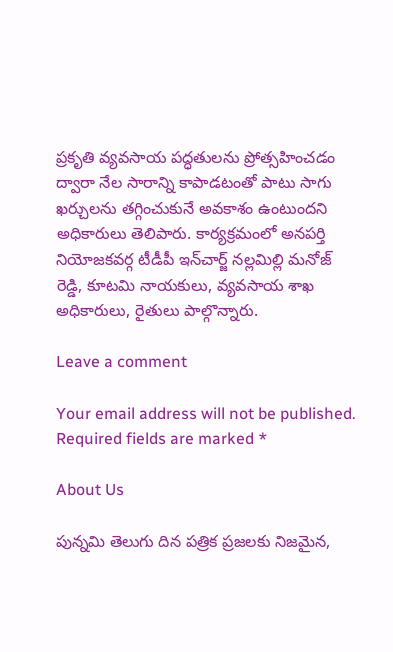ప్రకృతి వ్యవసాయ పద్ధతులను ప్రోత్సహించడం ద్వారా నేల సారాన్ని కాపాడటంతో పాటు సాగు ఖర్చులను తగ్గించుకునే అవకాశం ఉంటుందని అధికారులు తెలిపారు. కార్యక్రమంలో అనపర్తి నియోజకవర్గ టీడీపీ ఇన్‌చార్జ్ నల్లమిల్లి మనోజ్ రెడ్డి, కూటమి నాయకులు, వ్యవసాయ శాఖ అధికారులు, రైతులు పాల్గొన్నారు.

Leave a comment

Your email address will not be published. Required fields are marked *

About Us

పున్నమి తెలుగు దిన పత్రిక ప్రజలకు నిజమైన,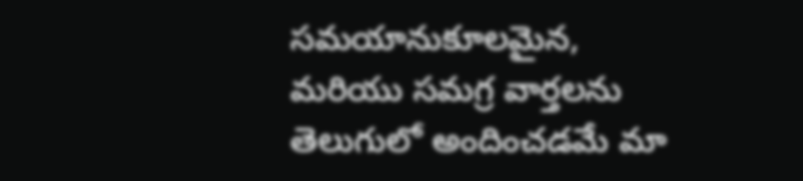సమయానుకూలమైన, మరియు సమగ్ర వార్తలను తెలుగులో అందించడమే మా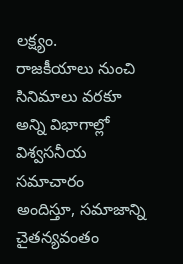లక్ష్యం.
రాజకీయాలు నుంచి సినిమాలు వరకూ అన్ని విభాగాల్లో విశ్వసనీయ సమాచారం అందిస్తూ, సమాజాన్ని చైతన్యవంతం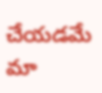చేయడమే మా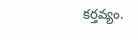కర్తవ్యం.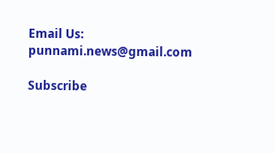Email Us: punnami.news@gmail.com

Subscribe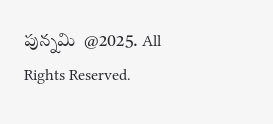పున్నమి  @2025. All Rights Reserved.